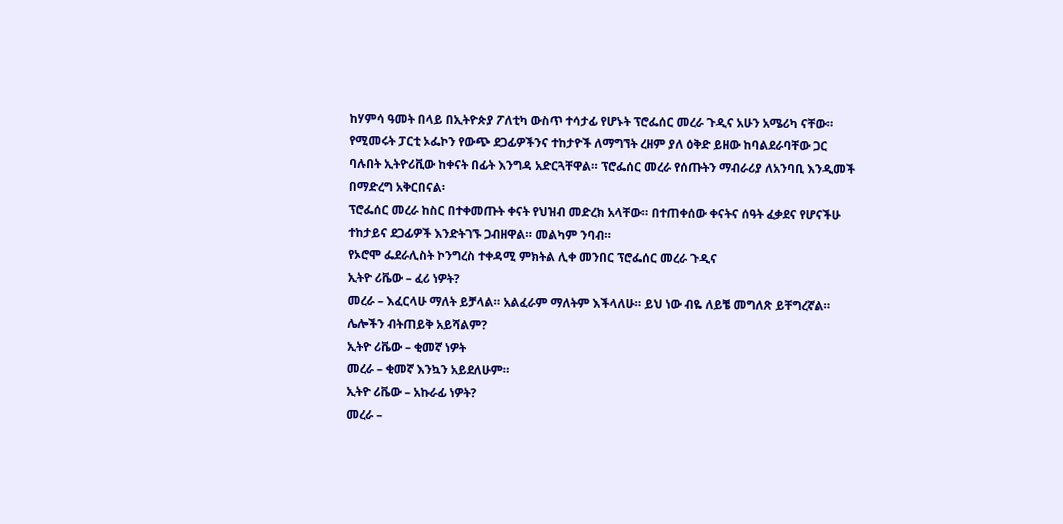ከሃምሳ ዓመት በላይ በኢትዮጵያ ፖለቲካ ውስጥ ተሳታፊ የሆኑት ፕሮፌሰር መረራ ጉዲና አሁን አሜሪካ ናቸው። የሚመሩት ፓርቲ ኦፌኮን የውጭ ደጋፊዎችንና ተከታዮች ለማግኘት ረዘም ያለ ዕቅድ ይዘው ከባልደራባቸው ጋር ባሉበት ኢትዮሪቪው ከቀናት በፊት እንግዳ አድርጓቸዋል። ፕሮፌሰር መረራ የሰጡትን ማብራሪያ ለአንባቢ እንዲመች በማድረግ አቅርበናል፡
ፕሮፌሰር መረራ ከስር በተቀመጡት ቀናት የህዝብ መድረክ አላቸው። በተጠቀሰው ቀናትና ሰዓት ፈቃደና የሆናችሁ ተከታይና ደጋፊዎች እንድትገኙ ጋብዘዋል። መልካም ንባብ።
የኦሮሞ ፌደራሊስት ኮንግረስ ተቀዳሚ ምክትል ሊቀ መንበር ፕሮፌሰር መረራ ጉዲና
ኢትዮ ሪቬው – ፈሪ ነዎት?
መረራ – እፈርላሁ ማለት ይቻላል። አልፈራም ማለትም እችላለሁ። ይህ ነው ብዬ ለይቼ መግለጽ ይቸግረኛል። ሌሎችን ብትጠይቅ አይሻልም?
ኢትዮ ሪቬው – ቂመኛ ነዎት
መረራ – ቂመኛ እንኳን አይደለሁም።
ኢትዮ ሪቬው – አኩራፊ ነዎት?
መረራ –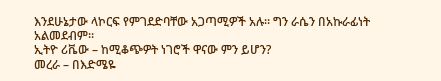እንደሁኔታው ላኮርፍ የምገደድባቸው አጋጣሚዎች አሉ። ግን ራሴን በአኩራፊነት አልመደብም።
ኢትዮ ሪቬው – ከሚቆጭዎት ነገሮች ዋናው ምን ይሆን?
መረራ – በእድሜዬ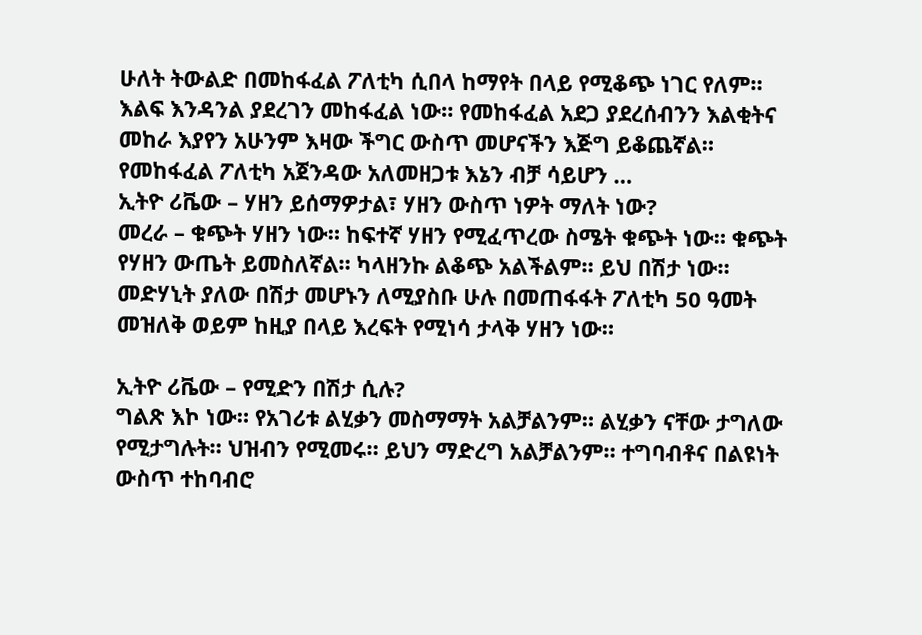ሁለት ትውልድ በመከፋፈል ፖለቲካ ሲበላ ከማየት በላይ የሚቆጭ ነገር የለም። እልፍ እንዳንል ያደረገን መከፋፈል ነው። የመከፋፈል አደጋ ያደረሰብንን እልቂትና መከራ እያየን አሁንም እዛው ችግር ውስጥ መሆናችን እጅግ ይቆጨኛል። የመከፋፈል ፖለቲካ አጀንዳው አለመዘጋቱ እኔን ብቻ ሳይሆን …
ኢትዮ ሪቬው – ሃዘን ይሰማዎታል፣ ሃዘን ውስጥ ነዎት ማለት ነው?
መረራ – ቁጭት ሃዘን ነው። ከፍተኛ ሃዘን የሚፈጥረው ስሜት ቁጭት ነው። ቁጭት የሃዘን ውጤት ይመስለኛል። ካላዘንኩ ልቆጭ አልችልም። ይህ በሽታ ነው። መድሃኒት ያለው በሽታ መሆኑን ለሚያስቡ ሁሉ በመጠፋፋት ፖለቲካ 50 ዓመት መዝለቅ ወይም ከዚያ በላይ እረፍት የሚነሳ ታላቅ ሃዘን ነው።

ኢትዮ ሪቬው – የሚድን በሽታ ሲሉ?
ግልጽ እኮ ነው። የአገሪቱ ልሂቃን መስማማት አልቻልንም። ልሂቃን ናቸው ታግለው የሚታግሉት። ህዝብን የሚመሩ። ይህን ማድረግ አልቻልንም። ተግባብቶና በልዩነት ውስጥ ተከባብሮ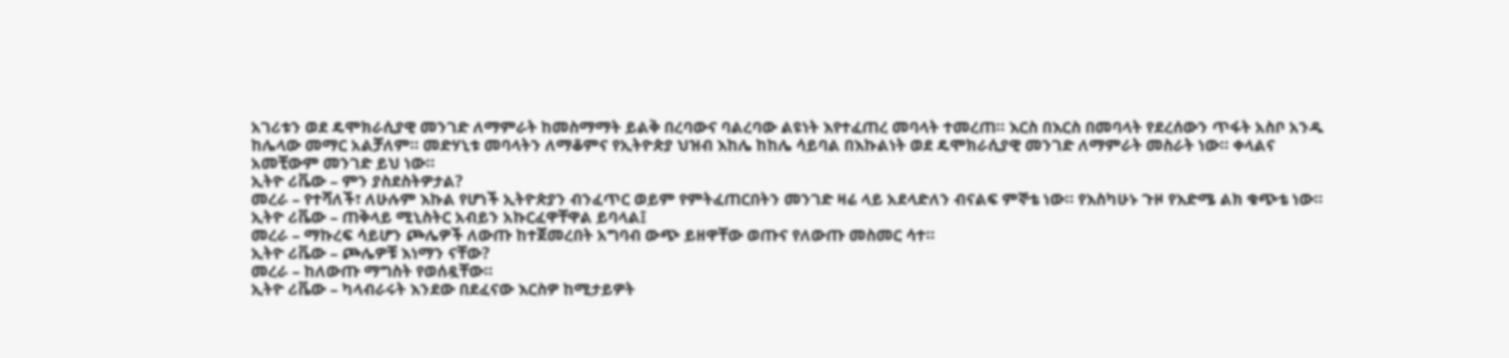አገሪቱን ወደ ዴሞክራሲያዊ መንገድ ለማምራት ከመስማማት ይልቅ በረባውና ባልረባው ልዩነት እየተፈጠረ መባላት ተመረጠ። እርስ በእርስ በመባላት የደረሰውን ጥፋት አስቦ አንዱ ከሌላው መማር አልቻለም። መድሃኒቱ መባላትን ለማቆምና የኢትዮጵያ ህዝብ እከሌ ከከሌ ሳይባል በእኩልነት ወደ ዴሞክራሲያዊ መንገድ ለማምራት መስራት ነው። ቀላልና አመቺውም መንገድ ይህ ነው።
ኢትዮ ሪቬው – ምን ያስደስትዎታል?
መረራ – የተሻለች፣ ለሁሉም እኩል የሆነች ኢትዮጵያን ብንፈጥር ወይም የምትፈጠርበትን መንገድ ዛሬ ላይ አደላድለን ብናልፍ ምኞቴ ነው። የእስካሁኑ ጉዞ የእድሜ ልክ ቁጭቴ ነው።
ኢትዮ ሪቬው – ጠቅላይ ሚኒስትር አብይን አኩርፈዋቸዋል ይባላል፤
መረራ – ማኩረፍ ሳይሆን ጮሌዎች ለውጡ ከተጀመረበት አግባብ ውጭ ይዘዋቸው ወጡና የለውጡ መስመር ሳተ።
ኢትዮ ሪቬው – ጮሌዎቹ እነማን ናቸው?
መረራ – ከለውጡ ማግስት የወሰዷቸው።
ኢትዮ ሪቬው – ካላብራሩት እንደው በደፈናው እርስዎ ከሚታይዎት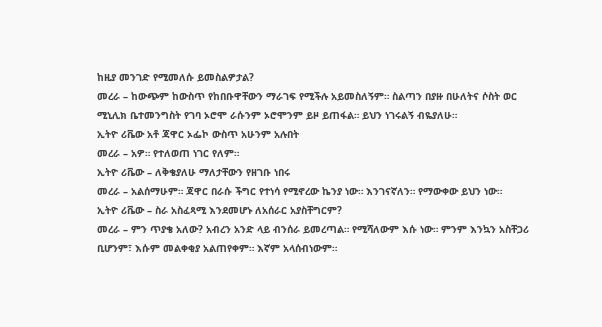ከዚያ መንገድ የሚመለሱ ይመስልዎታል?
መረራ – ከውጭም ከውስጥ የከበቡዋቸውን ማራገፍ የሚችሉ አይመስለኝም። ስልጣን በያዙ በሁለትና ሶስት ወር ሚኒሊክ ቤተመንግስት የገባ ኦሮሞ ራሱንም ኦሮሞንም ይዞ ይጠፋል። ይህን ነገሩልኝ ብዬያለሁ።
ኢትዮ ሪቬው አቶ ጃዋር ኦፌኮ ውስጥ አሁንም አሉበት
መረራ – አዎ። የተለወጠ ነገር የለም።
ኢትዮ ሪቬው – ለቅቄያለሁ ማለታቸውን የዘገቡ ነበሩ
መረራ – አልሰማሁም። ጃዋር በራሱ ችግር የተነሳ የሚኖረው ኬንያ ነው። እንገናኛለን። የማውቀው ይህን ነው።
ኢትዮ ሪቬው – ስራ አስፈጻሚ እንደመሆኑ ለአሰራር አያስቸግርም?
መረራ – ምን ጥያቄ አለው? አብረን አንድ ላይ ብንሰራ ይመረጣል። የሚሻለውም እሱ ነው። ምንም እንኳን አስቸጋሪ ቢሆንም፣ እሱም መልቀቂያ አልጠየቀም። እኛም አላሰብነውም።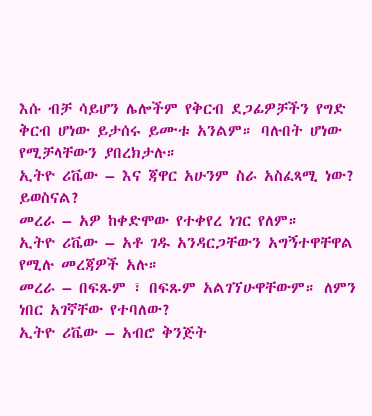እሱ ብቻ ሳይሆን ሌሎችም የቅርብ ደጋፊዎቻችን የግድ ቅርብ ሆነው ይታሰሩ ይሙቱ አንልም። ባሉበት ሆነው የሚቻላቸውን ያበረክታሉ።
ኢትዮ ሪቬው – እና ጃዋር አሁንም ስራ አስፈጻሚ ነው? ይወስናል?
መረራ – አዎ ከቀድሞው የተቀየረ ነገር የለም።
ኢትዮ ሪቬው – አቶ ገዱ አንዳርጋቸውን አግኝተዋቸዋል የሚሉ መረጃዎች አሉ።
መረራ – በፍጹም ፣ በፍጹም አልገኘሁዋቸውም። ለምን ነበር አገኛቸው የተባለው?
ኢትዮ ሪቬው – አብሮ ቅንጅት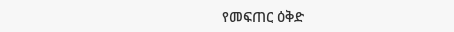የመፍጠር ዕቅድ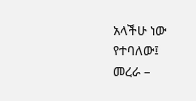አላችሁ ነው የተባለው፤
መረራ –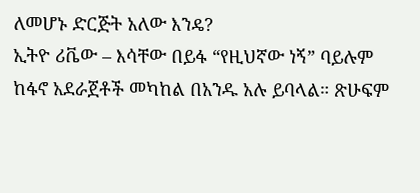ለመሆኑ ድርጅት አለው እንዴ?
ኢትዮ ሪቬው – እሳቸው በይፋ “የዚህኛው ነኝ” ባይሉም ከፋኖ አደራጀቶች መካከል በአንዱ አሉ ይባላል። ጽሁፍም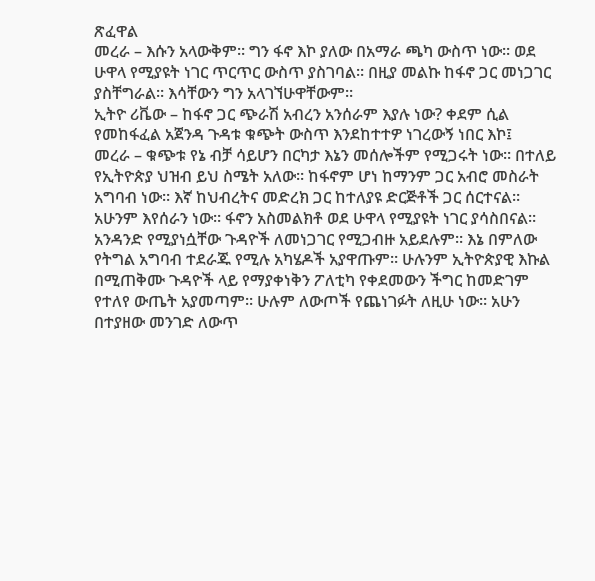ጽፈዋል
መረራ – እሱን አላውቅም። ግን ፋኖ እኮ ያለው በአማራ ጫካ ውስጥ ነው። ወደ ሁዋላ የሚያዩት ነገር ጥርጥር ውስጥ ያስገባል። በዚያ መልኩ ከፋኖ ጋር መነጋገር ያስቸግራል። እሳቸውን ግን አላገኘሁዋቸውም።
ኢትዮ ሪቬው – ከፋኖ ጋር ጭራሽ አብረን አንሰራም እያሉ ነው? ቀደም ሲል የመከፋፈል አጀንዳ ጉዳቱ ቁጭት ውስጥ እንደከተተዎ ነገረውኝ ነበር እኮ፤
መረራ – ቁጭቱ የኔ ብቻ ሳይሆን በርካታ እኔን መሰሎችም የሚጋሩት ነው። በተለይ የኢትዮጵያ ህዝብ ይህ ስሜት አለው። ከፋኖም ሆነ ከማንም ጋር አብሮ መስራት አግባብ ነው። እኛ ከህብረትና መድረክ ጋር ከተለያዩ ድርጅቶች ጋር ሰርተናል። አሁንም እየሰራን ነው። ፋኖን አስመልክቶ ወደ ሁዋላ የሚያዩት ነገር ያሳስበናል። አንዳንድ የሚያነሷቸው ጉዳዮች ለመነጋገር የሚጋብዙ አይደሉም። እኔ በምለው የትግል አግባብ ተደራጁ የሚሉ አካሄዶች አያዋጡም። ሁሉንም ኢትዮጵያዊ እኩል በሚጠቅሙ ጉዳዮች ላይ የማያቀነቅን ፖለቲካ የቀደመውን ችግር ከመድገም የተለየ ውጤት አያመጣም። ሁሉም ለውጦች የጨነገፉት ለዚሁ ነው። አሁን በተያዘው መንገድ ለውጥ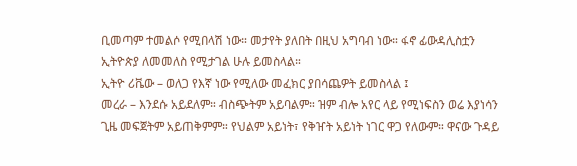ቢመጣም ተመልሶ የሚበላሽ ነው። መታየት ያለበት በዚህ አግባብ ነው። ፋኖ ፊውዳሊስቷን ኢትዮጵያ ለመመለስ የሚታገል ሁሉ ይመስላል።
ኢትዮ ሪቬው – ወለጋ የእኛ ነው የሚለው መፈክር ያበሳጨዎት ይመስላል ፤
መረራ – እንደሱ አይደለም። ብስጭትም አይባልም። ዝም ብሎ አየር ላይ የሚነፍስን ወሬ እያነሳን ጊዜ መፍጀትም አይጠቅምም። የህልም አይነት፣ የቅዠት አይነት ነገር ዋጋ የለውም። ዋናው ጉዳይ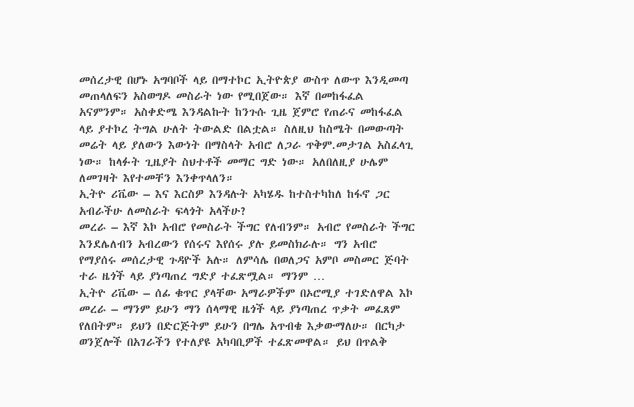መሰረታዊ በሆኑ አግባቦች ላይ በማተኮር ኢትዮጵያ ውስጥ ለውጥ እንዲመጣ መጠላለፍን አስወግዶ መስራት ነው የሚበጀው። እኛ በመከፋፈል አናምንም። አስቀድሜ እንዳልኩት ከንጉሱ ጊዜ ጀምሮ የጠራና መከፋፈል ላይ ያተኮረ ትግል ሁለት ትውልድ በልቷል። ስለዚህ ከስሜት በመውጣት መሬት ላይ ያለውን እውነት በማስላት አብሮ ለጋራ ጥቅም.መታገል አስፈላጊ ነው። ከላፉት ጊዜያት ስህተቶች መማር ግድ ነው። አለበለዚያ ሁሌም ለመገዛት እየተመቸን እንቀጥላለን።
ኢትዮ ሪቬው – እና እርስዎ እንዳሉት አካሄዱ ከተስተካከለ ከፋኖ ጋር አብራችሁ ለመስራት ፍላጎት አላችሁ?
መረራ – እኛ እኮ አብሮ የመስራት ችግር የለብንም። አብሮ የመስራት ችግር እንደሌለብን አብረውን የሰሩና እየሰሩ ያሉ ይመስክራሉ። ግን አብሮ የማያሰሩ መሰረታዊ ጉዳዮች አሉ። ለምሳሌ በወለጋና አምቦ መስመር ጅባት ተራ ዜጎች ላይ ያነጣጠረ ግድያ ተፈጽሟል። ማንም …
ኢትዮ ሪቬው – ሰፊ ቁጥር ያላቸው አማራዎችም በኦሮሚያ ተገድለዋል እኮ
መረራ – ማንም ይሁን ማን ሰላማዊ ዜጎች ላይ ያነጣጠረ ጥቃት መፈጸም የለበትም። ይህን በድርጅትም ይሁን በግሌ አጥብቄ እቃውማለሁ። በርካታ ወንጀሎች በአገራችን የተለያዩ አካባቢዎች ተፈጽመዋል። ይህ በጥልቅ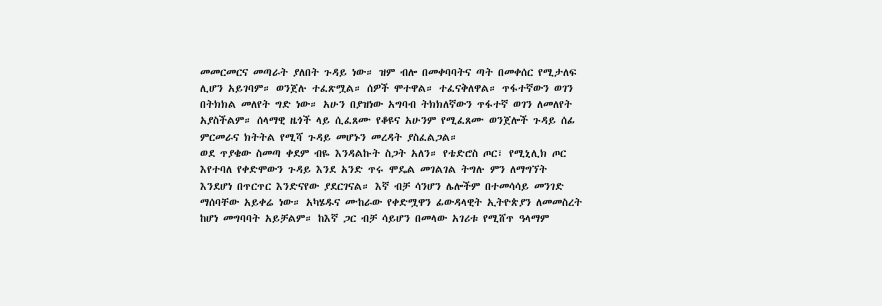መመርመርና መጣራት ያለበት ጉዳይ ነው። ዝም ብሎ በመቀባባትና ጣት በመቀሰር የሚታለፍ ሊሆን አይገባም። ወንጀሉ ተፈጽሟል። ሰዎች ሞተዋል። ተፈናቅለዋል። ጥፋተኛውን ወገን በትክክል መለየት ግድ ነው። አሁን በያዝነው አግባብ ትክክለኛውን ጥፋተኛ ወገን ለመለየት አያስችልም። ሰላማዊ ዜጎች ላይ ሲፈጸሙ የቆዩና አሁንም የሚፈጸሙ ወንጀሎች ጉዳይ ሰፊ ምርመራና ክትትል የሚሻ ጉዳይ መሆኑን መረዳት ያስፈልጋል።
ወደ ጥያቄው ስመጣ ቀደም ብዬ እንዳልኩት ስጋት አለን። የቴድሮስ ጦር፣ የሚኒሊክ ጦር እየተባለ የቀድሞውን ጉዳይ እንደ አንድ ጥሩ ሞዴል መገልገል ትግሉ ምን ለማግኘት እንደሆነ በጥርጥር እንድናየው ያደርገናል። እኛ ብቻ ሳንሆን ሌሎችም በተመሳሳይ መንገድ ማሰባቸው አይቀሬ ነው። አካሄዱና ሙከራው የቀድሟዋን ፊውዳላዊት ኢትዮጵያን ለመመስረት ከሆነ መግባባት አይቻልም። ከእኛ ጋር ብቻ ሳይሆን በመላው አገሪቱ የሚሸጥ ዓላማም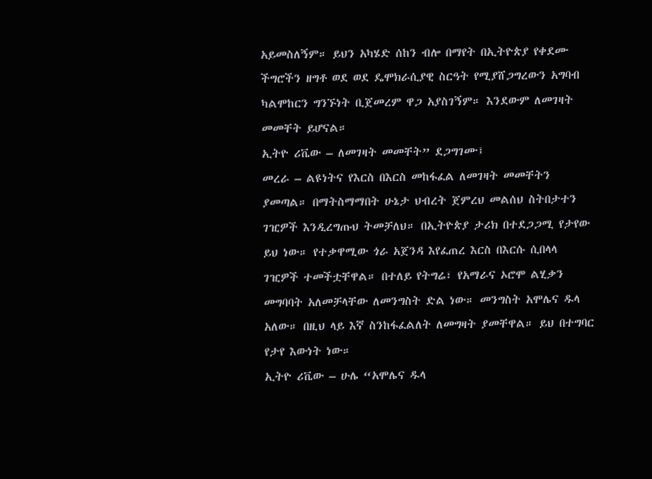አይመስለኝም። ይህን አካሄድ ሰከን ብሎ በማየት በኢትዮጵያ የቀደሙ ችግሮችን ዘግቶ ወደ ወደ ዴሞክራሲያዊ ስርዓት የሚያሸጋግረውን አግባብ ካልሞከርን ግንኙነት ቢጀመረም ዋጋ አያስገኝም። እንደውም ለመገዛት መመቸት ይሆናል።
ኢትዮ ሪቬው – ለመገዛት መመቸት” ደጋግገሙ፤
መረራ – ልዩነትና የእርስ በእርስ መከፋፈል ለመገዛት መመቸትን ያመጣል። በማትስማማበት ሁኔታ ህብረት ጀምረህ መልሰህ ስትበታተን ገዢዎች እንዲረግጡህ ትመቻለህ። በኢትዮጵያ ታሪክ በተደጋጋሚ የታየው ይህ ነው። የተቃዋሚው ጎራ አጀንዳ እየፈጠረ እርስ በእርሱ ሲበላላ ገዢዎች ተመችቷቸዋል። በተለይ የትግሬ፣ የአማራና ኦሮሞ ልሂቃን መግባባት አለመቻላቸው ለመንግስት ድል ነው። መንግስት አሞሌና ዱላ አለው። በዚህ ላይ እኛ ስንከፋፈልለት ለመግዛት ያመቸዋል። ይህ በተግባር የታየ እውነት ነው።
ኢትዮ ሪቬው – ሁሌ “አሞሌና ዱላ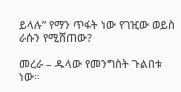ይላሉ” የማን ጥፋት ነው የገዢው ወይስ ራሱን የሚሸጠው?

መረራ – ዱላው የመንግስት ጉልበቱ ነው።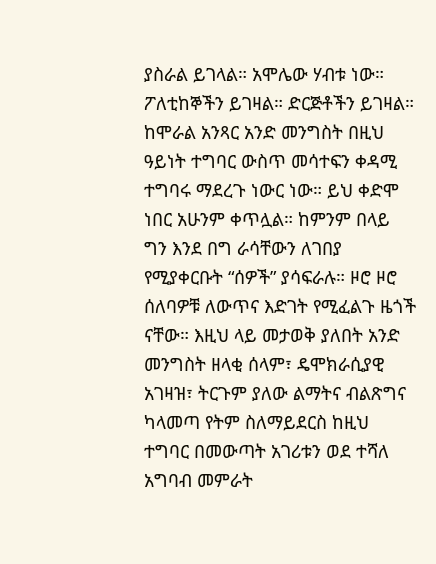ያስራል ይገላል። አሞሌው ሃብቱ ነው። ፖለቲከኞችን ይገዛል። ድርጅቶችን ይገዛል። ከሞራል አንጻር አንድ መንግስት በዚህ ዓይነት ተግባር ውስጥ መሳተፍን ቀዳሚ ተግባሩ ማደረጉ ነውር ነው። ይህ ቀድሞ ነበር አሁንም ቀጥሏል። ከምንም በላይ ግን እንደ በግ ራሳቸውን ለገበያ የሚያቀርቡት “ሰዎች” ያሳፍራሉ። ዞሮ ዞሮ ሰለባዎቹ ለውጥና እድገት የሚፈልጉ ዜጎች ናቸው። እዚህ ላይ መታወቅ ያለበት አንድ መንግስት ዘላቂ ሰላም፣ ዴሞክራሲያዊ አገዛዝ፣ ትርጉም ያለው ልማትና ብልጽግና ካላመጣ የትም ስለማይደርስ ከዚህ ተግባር በመውጣት አገሪቱን ወደ ተሻለ አግባብ መምራት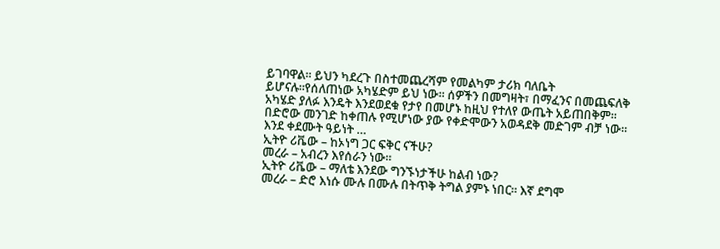ይገባዋል። ይህን ካደረጉ በስተመጨረሻም የመልካም ታሪክ ባለቤት ይሆናሉ።የሰለጠነው አካሄድም ይህ ነው። ሰዎችን በመግዛት፣ በማፈንና በመጨፍለቅ አካሄድ ያለፉ እንዴት እንደወደቁ የታየ በመሆኑ ከዚህ የተለየ ውጤት አይጠበቅም። በድሮው መንገድ ከቀጠሉ የሚሆነው ያው የቀድሞውን አወዳደቅ መድገም ብቻ ነው። እንደ ቀደሙት ዓይነት …
ኢትዮ ሪቬው – ከኦነግ ጋር ፍቅር ናችሁ?
መረራ – አብረን እየሰራን ነው።
ኢትዮ ሪቬው – ማለቴ እንደው ግንኙነታችሁ ከልብ ነው?
መረራ – ድሮ እነሱ ሙሉ በሙሉ በትጥቅ ትግል ያምኑ ነበር። እኛ ደግሞ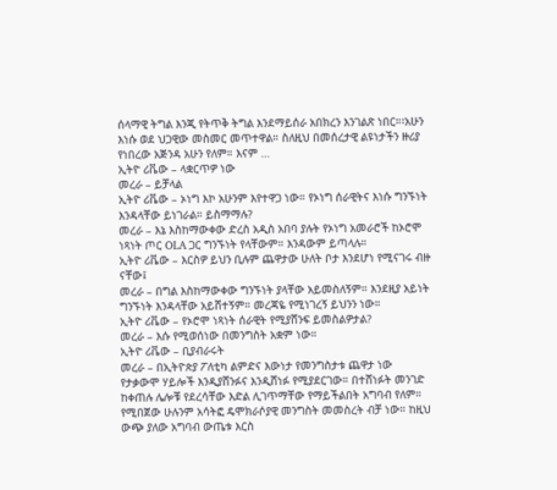ሰላማዊ ትግል እንጂ የትጥቅ ትግል እንደማይሰራ አበክረን እንገልጽ ነበር።፡አሁን እነሱ ወደ ህጋዊው መስመር መጥተዋል። ስለዚህ በመሰረታዊ ልዩነታችን ዙሪያ የነበረው አጅንዳ አሁን የለም። እናም …
ኢትዮ ሪቬው – ላቋርጥዎ ነው
መረራ – ይቻላል
ኢትዮ ሪቬው – ኦነግ እኮ አሁንም እየተዋጋ ነው። የኦነግ ሰራዊትና እነሱ ግንኙነት እንዳላቸው ይነገራል። ይስማማሉ?
መረራ – እኔ እስከማውቀው ድረስ አዲስ አበባ ያሉት የኦነግ አመራሮች ከኦሮሞ ነጻነት ጦር OLA ጋር ግንኙነት የላቸውም። እንዳውም ይጣላሉ።
ኢትዮ ሪቬው – እርስዎ ይህን ቢሉም ጨዋታው ሁለት ቦታ እንደሆነ የሚናገሩ ብዙ ናቸው፤
መረራ – በግል እስከማውቀው ግንኙነት ያላቸው አይመስለኝም። እንደዚያ አይነት ግንኙነት እንዳላቸው አይሸተኝም። መረጃዬ የሚነገረኝ ይህንን ነው።
ኢትዮ ሪቬው – የኦሮሞ ነጻነት ሰራዊት የሚያሸንፍ ይመስልዎታል?
መረራ – እሱ የሚወሰነው በመንግስት አቋም ነው።
ኢትዮ ሪቬው – ቢያብራሩት
መረራ – በኢትዮጵያ ፖለቲካ ልምድና እውነታ የመንግስታቱ ጨዋታ ነው የታቃውሞ ሃይሎች እንዲያሸንፉና እንዲሸነፉ የሚያደርገው። በተሸነፉት መንገድ ከቀጠሉ ሌሎቹ የደረሳቸው እድል ሊገጥማቸው የማይችልበት አግባብ የለም። የሚበጀው ሁሉንም አሳትፎ ዴሞክራሶያዊ መንግስት መመስረት ብቻ ነው። ከዚህ ውጭ ያለው አግባብ ውጤቱ እርስ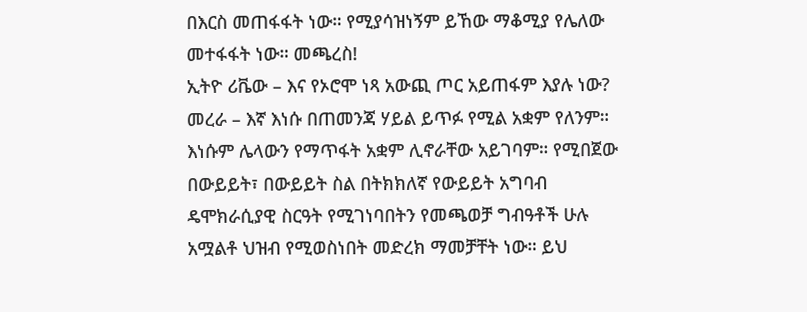በእርስ መጠፋፋት ነው። የሚያሳዝነኝም ይኸው ማቆሚያ የሌለው መተፋፋት ነው። መጫረስ!
ኢትዮ ሪቬው – እና የኦሮሞ ነጻ አውጪ ጦር አይጠፋም እያሉ ነው?
መረራ – እኛ እነሱ በጠመንጃ ሃይል ይጥፉ የሚል አቋም የለንም። እነሱም ሌላውን የማጥፋት አቋም ሊኖራቸው አይገባም። የሚበጀው በውይይት፣ በውይይት ስል በትክክለኛ የውይይት አግባብ ዴሞክራሲያዊ ስርዓት የሚገነባበትን የመጫወቻ ግብዓቶች ሁሉ አሟልቶ ህዝብ የሚወስነበት መድረክ ማመቻቸት ነው። ይህ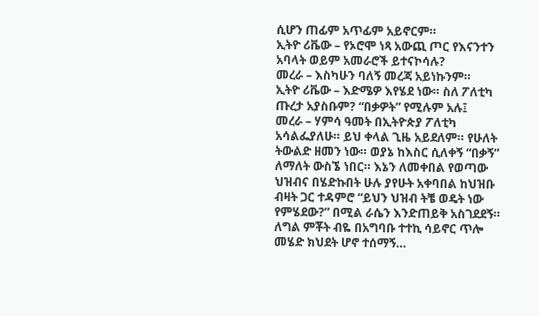ሲሆን ጠፊም አጥፊም አይኖርም።
ኢትዮ ሪቬው – የኦሮሞ ነጻ አውጪ ጦር የእናንተን አባላት ወይም አመራሮች ይተናኮሳሉ?
መረራ – እስካሁን ባለኝ መረጃ አይነኩንም።
ኢትዮ ሪቬው – እድሜዎ እየሄደ ነው። ስለ ፖለቲካ ጡረታ አያስቡም? “በቃዎት” የሚሉም አሉ፤
መረራ – ሃምሳ ዓመት በኢትዮጵያ ፖለቲካ አሳልፌያለሁ። ይህ ቀላል ጊዜ አይደለም። የሁለት ትውልድ ዘመን ነው። ወያኔ ከእስር ሲለቀኝ “በቃኝ” ለማለት ውስኜ ነበር። እኔን ለመቀበል የወጣው ህዝብና በሄድኩበት ሁሉ ያየሁት አቀባበል ከህዝቡ ብዛት ጋር ተዳምሮ “ይህን ህዝብ ትቼ ወዴት ነው የምሄደው?” በሚል ራሴን እንድጠይቅ አስገደደኝ። ለግል ምቾት ብዬ በአግባቡ ተተኪ ሳይኖር ጥሎ መሄድ ክህደት ሆኖ ተሰማኝ…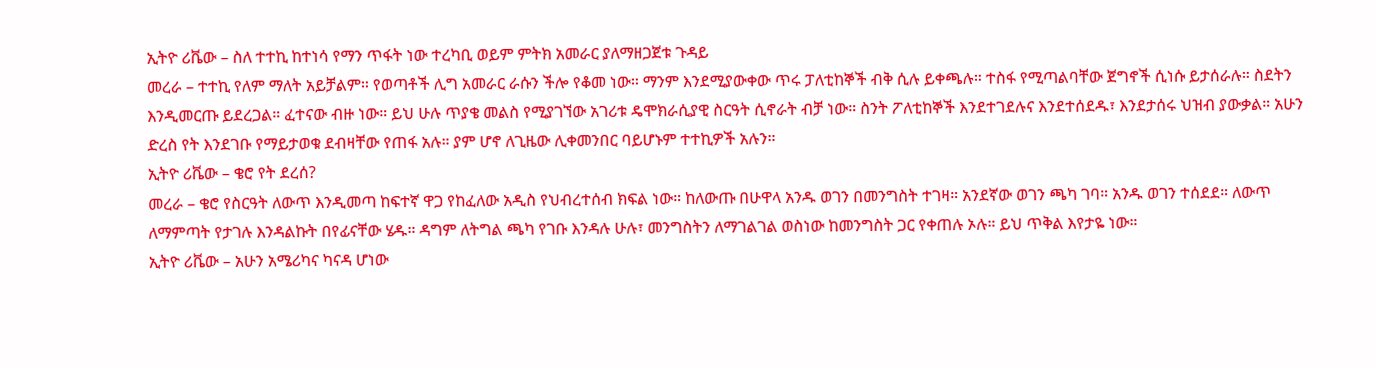ኢትዮ ሪቬው – ስለ ተተኪ ከተነሳ የማን ጥፋት ነው ተረካቢ ወይም ምትክ አመራር ያለማዘጋጀቱ ጉዳይ
መረራ – ተተኪ የለም ማለት አይቻልም። የወጣቶች ሊግ አመራር ራሱን ችሎ የቆመ ነው። ማንም እንደሚያውቀው ጥሩ ፓለቲከኞች ብቅ ሲሉ ይቀጫሉ። ተስፋ የሚጣልባቸው ጀግኖች ሲነሱ ይታሰራሉ። ስደትን እንዲመርጡ ይደረጋል። ፈተናው ብዙ ነው። ይህ ሁሉ ጥያቄ መልስ የሚያገኘው አገሪቱ ዴሞክራሲያዊ ስርዓት ሲኖራት ብቻ ነው። ስንት ፖለቲከኞች እንደተገደሉና እንደተሰደዱ፣ እንደታሰሩ ህዝብ ያውቃል። አሁን ድረስ የት እንደገቡ የማይታወቁ ደብዛቸው የጠፋ አሉ። ያም ሆኖ ለጊዜው ሊቀመንበር ባይሆኑም ተተኪዎች አሉን።
ኢትዮ ሪቬው – ቄሮ የት ደረሰ?
መረራ – ቄሮ የስርዓት ለውጥ እንዲመጣ ከፍተኛ ዋጋ የከፈለው አዲስ የህብረተሰብ ክፍል ነው። ከለውጡ በሁዋላ አንዱ ወገን በመንግስት ተገዛ። አንደኛው ወገን ጫካ ገባ። አንዱ ወገን ተሰደደ። ለውጥ ለማምጣት የታገሉ እንዳልኩት በየፊናቸው ሄዱ። ዳግም ለትግል ጫካ የገቡ እንዳሉ ሁሉ፣ መንግስትን ለማገልገል ወስነው ከመንግስት ጋር የቀጠሉ ኦሉ። ይህ ጥቅል እየታዬ ነው።
ኢትዮ ሪቬው – አሁን አሜሪካና ካናዳ ሆነው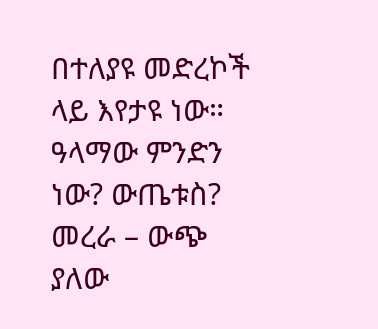በተለያዩ መድረኮች ላይ እየታዩ ነው። ዓላማው ምንድን ነው? ውጤቱስ?
መረራ – ውጭ ያለው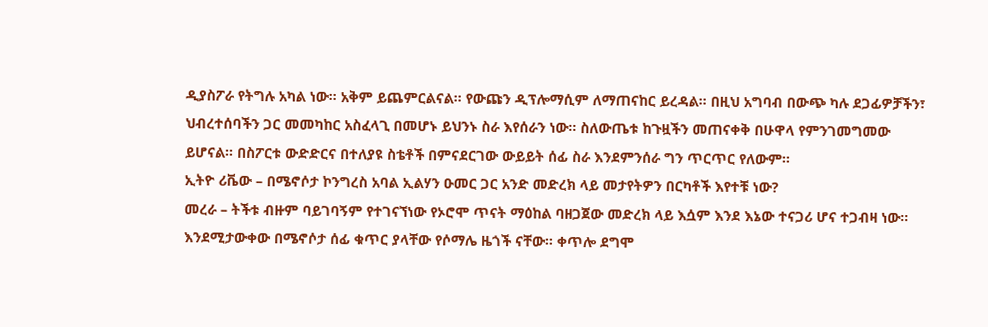ዲያስፖራ የትግሉ አካል ነው። አቅም ይጨምርልናል። የውጩን ዲፕሎማሲም ለማጠናከር ይረዳል። በዚህ አግባብ በውጭ ካሉ ደጋፊዎቻችን፣ ህብረተሰባችን ጋር መመካከር አስፈላጊ በመሆኑ ይህንኑ ስራ እየሰራን ነው። ስለውጤቱ ከጉዟችን መጠናቀቅ በሁዋላ የምንገመግመው ይሆናል። በስፖርቱ ውድድርና በተለያዩ ስቴቶች በምናደርገው ውይይት ሰፊ ስራ እንደምንሰራ ግን ጥርጥር የለውም።
ኢትዮ ሪቬው – በሜኖሶታ ኮንግረስ አባል ኢልሃን ዑመር ጋር አንድ መድረክ ላይ መታየትዎን በርካቶች እየተቹ ነው?
መረራ – ትችቱ ብዙም ባይገባኝም የተገናኘነው የኦሮሞ ጥናት ማዕከል ባዘጋጀው መድረክ ላይ እሷም እንደ እኔው ተናጋሪ ሆና ተጋብዛ ነው። እንደሚታውቀው በሜኖሶታ ሰፊ ቁጥር ያላቸው የሶማሌ ዜጎች ናቸው። ቀጥሎ ደግሞ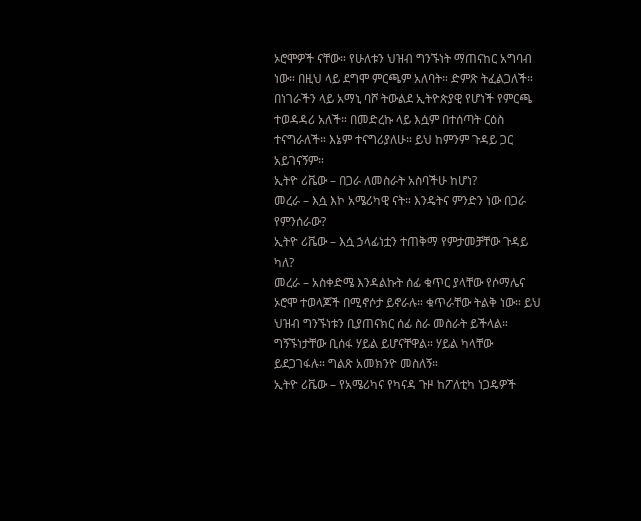ኦሮሞዎች ናቸው። የሁለቱን ህዝብ ግንኙነት ማጠናከር አግባብ ነው። በዚህ ላይ ደግሞ ምርጫም አለባት። ድምጽ ትፈልጋለች። በነገራችን ላይ አማኒ ባሾ ትውልደ ኢትዮጵያዊ የሆነች የምርጫ ተወዳዳሪ አለች። በመድረኩ ላይ እሷም በተሰጣት ርዕስ ተናግራለች። እኔም ተናግሪያለሁ። ይህ ከምንም ጉዳይ ጋር አይገናኝም።
ኢትዮ ሪቬው – በጋራ ለመስራት አስባችሁ ከሆነ?
መረራ – እሷ እኮ አሜሪካዊ ናት። እንዴትና ምንድን ነው በጋራ የምንሰራው?
ኢትዮ ሪቬው – እሷ ኃላፊነቷን ተጠቅማ የምታመቻቸው ጉዳይ ካለ?
መረራ – አስቀድሜ እንዳልኩት ሰፊ ቁጥር ያላቸው የሶማሌና ኦሮሞ ተወላጆች በሚኖሶታ ይኖራሉ። ቁጥራቸው ትልቅ ነው። ይህ ህዝብ ግንኙነቱን ቢያጠናክር ሰፊ ስራ መስራት ይችላል። ግኝኙነታቸው ቢሰፋ ሃይል ይሆናቸዋል። ሃይል ካላቸው ይደጋገፋሉ። ግልጽ አመክንዮ መስለኝ።
ኢትዮ ሪቬው – የአሜሪካና የካናዳ ጉዞ ከፖለቲካ ነጋዴዎች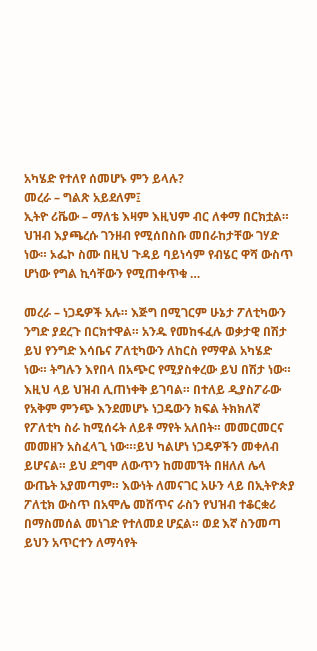አካሄድ የተለየ ሰመሆኑ ምን ይላሉ?
መረራ – ግልጽ አይደለም፤
ኢትዮ ሪቬው – ማለቴ እዛም እዚህም ብር ለቀማ በርክቷል። ህዝብ እያጫረሱ ገንዘብ የሚሰበስቡ መበራከታቸው ገሃድ ነው። ኦፌኮ ስሙ በዚህ ጉዳይ ባይነሳም የብሄር ዋሻ ውስጥ ሆነው የግል ኪሳቸውን የሚጠቀጥቁ …

መረራ – ነጋዴዎች አሉ። እጅግ በሚገርም ሁኔታ ፖለቲካውን ንግድ ያደረጉ በርክተዋል። አንዱ የመከፋፈሉ ወቃታዊ በሽታ ይህ የንግድ እሳቤና ፖለቲካውን ለከርስ የማዋል አካሄድ ነው። ትግሉን እየበላ በአጭር የሚያስቀረው ይህ በሽታ ነው። እዚህ ላይ ህዝብ ሊጠነቀቅ ይገባል። በተለይ ዲያስፖራው የአቅም ምንጭ እንደመሆኑ ነጋዴውን ክፍል ትክክለኛ የፖለቲካ ስራ ከሚሰሩት ለይቶ ማየት አለበት። መመርመርና መመዘን አስፈላጊ ነው።፡ይህ ካልሆነ ነጋዴዎችን መቀለብ ይሆናል። ይህ ደግሞ ለውጥን ከመመኘት በዘለለ ሌላ ውጤት አያመጣም። እውነት ለመናገር አሁን ላይ በኢትዮጵያ ፖለቲክ ውስጥ በአሞሌ መሸጥና ራስን የህዝብ ተቆርቋሪ በማስመሰል መነገድ የተለመደ ሆኗል። ወደ እኛ ስንመጣ ይህን አጥርተን ለማሳየት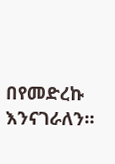በየመድረኩ እንናገራለን።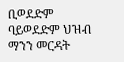ቢወደድም ባይወደድም ህዝብ ማንን መርዳት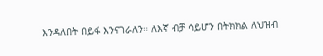እንዳለበት በይፋ እንናገራለን። ለእኛ ብቻ ሳይሆን በትክክል ለህዝብ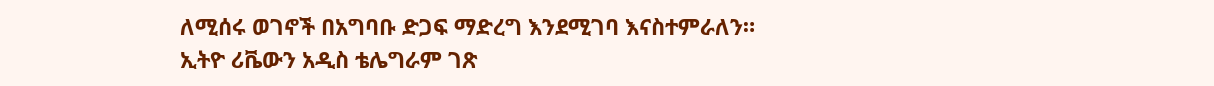ለሚሰሩ ወገኖች በአግባቡ ድጋፍ ማድረግ እንደሚገባ እናስተምራለን።
ኢትዮ ሪቬውን አዲስ ቴሌግራም ገጽ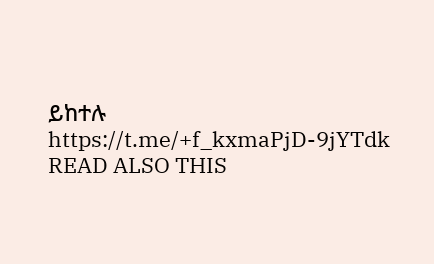ይከተሉ https://t.me/+f_kxmaPjD-9jYTdk
READ ALSO THIS